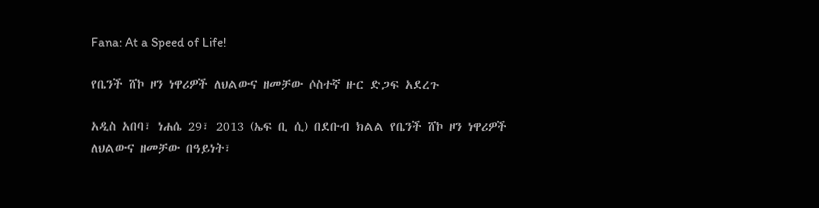Fana: At a Speed of Life!

የቤንች ሸኮ ዞን ነዋሪዎች ለህልውና ዘመቻው ሶስተኛ ዙር ድጋፍ አደረጉ

አዲስ አበባ፣ ነሐሴ 29፣ 2013 (ኤፍ ቢ ሲ) በደቡብ ክልል የቤንች ሸኮ ዞን ነዋሪዎች ለህልውና ዘመቻው በዓይነት፣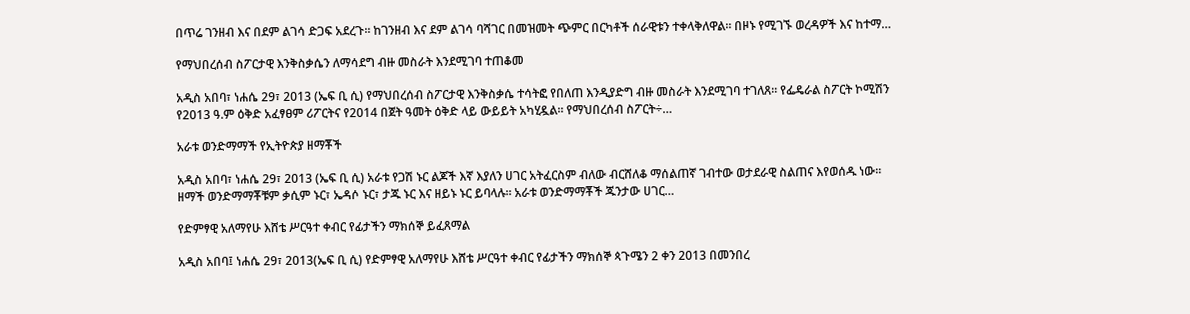በጥሬ ገንዘብ እና በደም ልገሳ ድጋፍ አደረጉ፡፡ ከገንዘብ እና ደም ልገሳ ባሻገር በመዝመት ጭምር በርካቶች ሰራዊቱን ተቀላቅለዋል። በዞኑ የሚገኙ ወረዳዎች እና ከተማ…

የማህበረሰብ ስፖርታዊ እንቅስቃሴን ለማሳደግ ብዙ መስራት እንደሚገባ ተጠቆመ

አዲስ አበባ፣ ነሐሴ 29፣ 2013 (ኤፍ ቢ ሲ) የማህበረሰብ ስፖርታዊ እንቅስቃሴ ተሳትፎ የበለጠ እንዲያድግ ብዙ መስራት እንደሚገባ ተገለጸ። የፌዴራል ስፖርት ኮሚሽን የ2013 ዓ.ም ዕቅድ አፈፃፀም ሪፖርትና የ2014 በጀት ዓመት ዕቅድ ላይ ውይይት አካሂዷል። የማህበረሰብ ስፖርት÷…

አራቱ ወንድማማች የኢትዮጵያ ዘማቾች

አዲስ አበባ፣ ነሐሴ 29፣ 2013 (ኤፍ ቢ ሲ) አራቱ የጋሽ ኑር ልጆች እኛ እያለን ሀገር አትፈርስም ብለው ብርሸለቆ ማሰልጠኛ ገብተው ወታደራዊ ስልጠና እየወሰዱ ነው፡፡ ዘማች ወንድማማቾቹም ቃሲም ኑር፣ ኤዳሶ ኑር፣ ታጁ ኑር እና ዘይኑ ኑር ይባላሉ። አራቱ ወንድማማቾች ጁንታው ሀገር…

የድምፃዊ አለማየሁ እሸቴ ሥርዓተ ቀብር የፊታችን ማክሰኞ ይፈጸማል

አዲስ አበባ፤ ነሐሴ 29፣ 2013(ኤፍ ቢ ሲ) የድምፃዊ አለማየሁ እሸቴ ሥርዓተ ቀብር የፊታችን ማክሰኞ ጳጉሜን 2 ቀን 2013 በመንበረ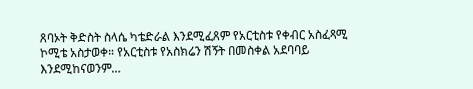ጸባኦት ቅድስት ስላሴ ካቴድራል እንደሚፈጸም የአርቲስቱ የቀብር አስፈጻሚ ኮሚቴ አስታወቀ። የአርቲስቱ የአስክሬን ሽኝት በመስቀል አደባባይ እንደሚከናወንም…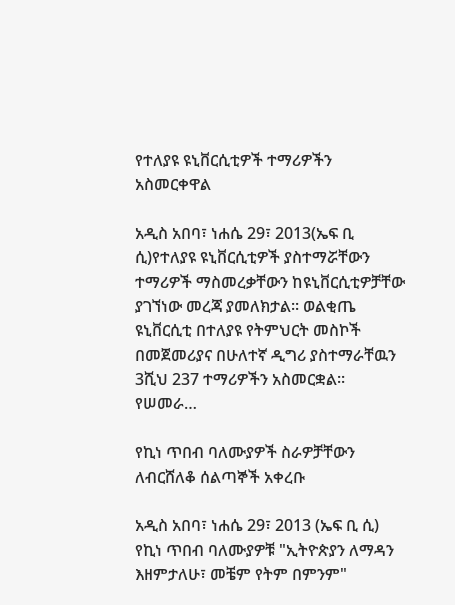የተለያዩ ዩኒቨርሲቲዎች ተማሪዎችን አስመርቀዋል

አዲስ አበባ፣ ነሐሴ 29፣ 2013(ኤፍ ቢ ሲ)የተለያዩ ዩኒቨርሲቲዎች ያስተማሯቸውን ተማሪዎች ማስመረቃቸውን ከዩኒቨርሲቲዎቻቸው ያገኘነው መረጃ ያመለክታል፡፡ ወልቂጤ ዩኒቨርሲቲ በተለያዩ የትምህርት መስኮች በመጀመሪያና በሁለተኛ ዲግሪ ያስተማራቸዉን 3ሺህ 237 ተማሪዎችን አስመርቋል፡፡ የሠመራ…

የኪነ ጥበብ ባለሙያዎች ስራዎቻቸውን ለብርሸለቆ ሰልጣኞች አቀረቡ

አዲስ አበባ፣ ነሐሴ 29፣ 2013 (ኤፍ ቢ ሲ) የኪነ ጥበብ ባለሙያዎቹ "ኢትዮጵያን ለማዳን እዘምታለሁ፣ መቼም የትም በምንም"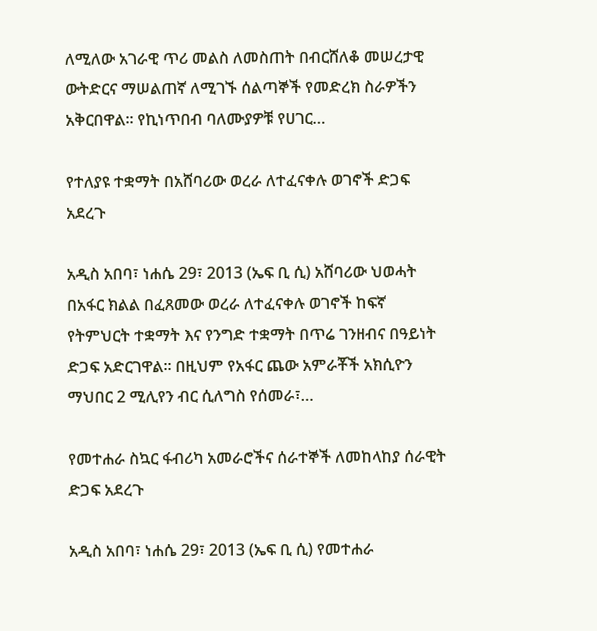ለሚለው አገራዊ ጥሪ መልስ ለመስጠት በብርሸለቆ መሠረታዊ ውትድርና ማሠልጠኛ ለሚገኙ ሰልጣኞች የመድረክ ስራዎችን አቅርበዋል፡፡ የኪነጥበብ ባለሙያዎቹ የሀገር…

የተለያዩ ተቋማት በአሸባሪው ወረራ ለተፈናቀሉ ወገኖች ድጋፍ አደረጉ

አዲስ አበባ፣ ነሐሴ 29፣ 2013 (ኤፍ ቢ ሲ) አሸባሪው ህወሓት በአፋር ክልል በፈጸመው ወረራ ለተፈናቀሉ ወገኖች ከፍኛ የትምህርት ተቋማት እና የንግድ ተቋማት በጥሬ ገንዘብና በዓይነት ድጋፍ አድርገዋል፡፡ በዚህም የአፋር ጨው አምራቾች አክሲዮን ማህበር 2 ሚሊየን ብር ሲለግስ የሰመራ፣…

የመተሐራ ስኳር ፋብሪካ አመራሮችና ሰራተኞች ለመከላከያ ሰራዊት ድጋፍ አደረጉ

አዲስ አበባ፣ ነሐሴ 29፣ 2013 (ኤፍ ቢ ሲ) የመተሐራ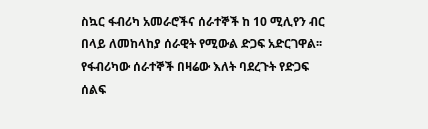ስኳር ፋብሪካ አመራሮችና ሰራተኞች ከ 10 ሚሊየን ብር በላይ ለመከላከያ ሰራዊት የሚውል ድጋፍ አድርገዋል፡፡ የፋብሪካው ሰራተኞች በዛሬው እለት ባደረጉት የድጋፍ ሰልፍ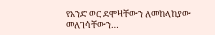የአንድ ወር ደሞዛቸውን ለመከላከያው መለገሳቸውን…